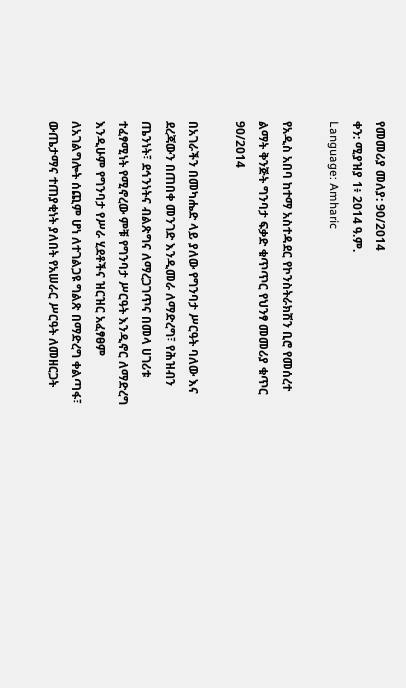የመመሪያ መለያ: 90/2014
ቀን: ሚያዝያ 1፥ 2014 ዓ.ም.
Language: Amharic

የአዲስ አበባ ከተማ አስተዳደር የኮንስትራክሽን ቢሮ የመሰረተ ልማት ቅንጅት ግንባታ ፍቃድ ቁጥጥር የህንፃ መመሪያ ቁጥር 90/2014

በአገራችን በመካሔድ ላይ ያለው የግንባታ ሥርዓት ባለው እና ደረጃውን በጠበቀ መንገድ እንዲመራ ለማድረግ፣ የሕዝብን ጤንነት፣ ደኅንነትና ብልጽግና ለማረጋገጥና በመላ ሀገሪቱ ተፈፃሚነት የሚኖረው ምቹ የግንባታ ሥርዓት እንዲኖር ለማድረግ እንዲሁም የግንባታ የሥራ ሂደቶችና ዝርዝር አፈፃፀም ለአገልግሎት ሰጪም ሆነ ለተገልጋዩ ግልጽ በማድረግ ቀልጣፋ፣ ውጤታማና ተጠያቂነት ያለበት የአሠራር ሥርዓት ለመዘርጋት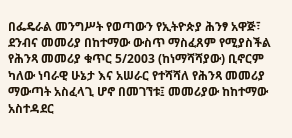በፌዴራል መንግሥት የወጣውን የኢትዮጵያ ሕንፃ አዋጅ፣ ደንብና መመሪያ በከተማው ውስጥ ማስፈጸም የሚያስችል የሕንጻ መመሪያ ቁጥር 5/2003 (ከነማሻሻያው) ቢኖርም ካለው ነባራዊ ሁኔታ እና አሠራር የተሻሻለ የሕንጻ መመሪያ ማውጣት አስፈላጊ ሆኖ በመገኘቱ፤ መመሪያው ከከተማው አስተዳደር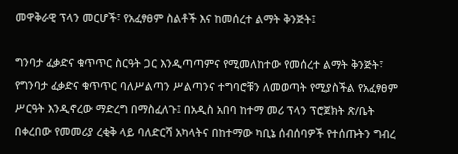መዋቅራዊ ፕላን መርሆች፣ የአፈፃፀም ስልቶች እና ከመሰረተ ልማት ቅንጅት፤

ግንባታ ፈቃድና ቁጥጥር ስርዓት ጋር እንዲጣጣምና የሚመለከተው የመሰረተ ልማት ቅንጅት፣ የግንባታ ፈቃድና ቁጥጥር ባለሥልጣን ሥልጣንና ተግባሮቹን ለመወጣት የሚያስችል የአፈፃፀም ሥርዓት እንዲኖረው ማድረግ በማስፈለጉ፤ በአዲስ አበባ ከተማ መሪ ፕላን ፕሮጀክት ጽ/ቤት በቀረበው የመመሪያ ረቂቅ ላይ ባለድርሻ አካላትና በከተማው ካቢኔ ሰብሰባዎች የተሰጡትን ግብረ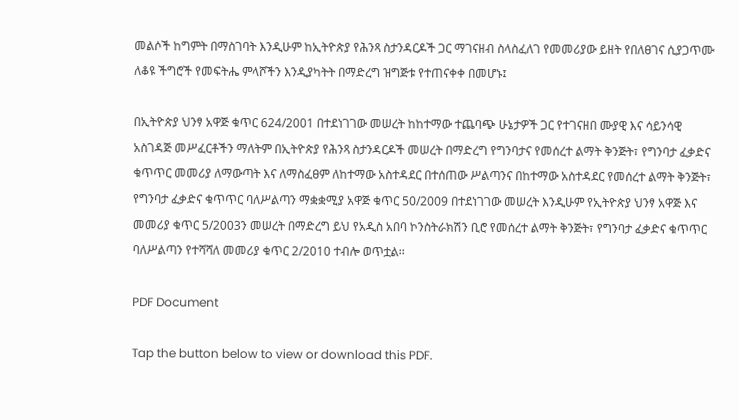መልሶች ከግምት በማስገባት እንዲሁም ከኢትዮጵያ የሕንጻ ስታንዳርዶች ጋር ማገናዘብ ስላስፈለገ የመመሪያው ይዘት የበለፀገና ሲያጋጥሙ ለቆዩ ችግሮች የመፍትሔ ምላሾችን እንዲያካትት በማድረግ ዝግጅቱ የተጠናቀቀ በመሆኑ፤

በኢትዮጵያ ህንፃ አዋጅ ቁጥር 624/2001 በተደነገገው መሠረት ከከተማው ተጨባጭ ሁኔታዎች ጋር የተገናዘበ ሙያዊ እና ሳይንሳዊ አስገዳጅ መሥፈርቶችን ማለትም በኢትዮጵያ የሕንጻ ስታንዳርዶች መሠረት በማድረግ የግንባታና የመሰረተ ልማት ቅንጅት፣ የግንባታ ፈቃድና ቁጥጥር መመሪያ ለማውጣት እና ለማስፈፀም ለከተማው አስተዳደር በተሰጠው ሥልጣንና በከተማው አስተዳደር የመሰረተ ልማት ቅንጅት፣ የግንባታ ፈቃድና ቁጥጥር ባለሥልጣን ማቋቋሚያ አዋጅ ቁጥር 50/2009 በተደነገገው መሠረት እንዲሁም የኢትዮጵያ ህንፃ አዋጅ እና መመሪያ ቁጥር 5/2003ን መሠረት በማድረግ ይህ የአዲስ አበባ ኮንስትራክሽን ቢሮ የመሰረተ ልማት ቅንጅት፣ የግንባታ ፈቃድና ቁጥጥር ባለሥልጣን የተሻሻለ መመሪያ ቁጥር 2/2010 ተብሎ ወጥቷል፡፡

PDF Document

Tap the button below to view or download this PDF.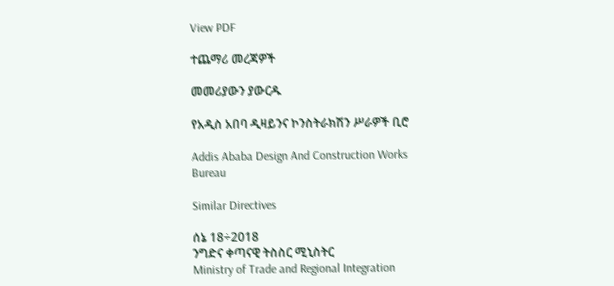View PDF

ተጨማሪ መረጃዎች

መመሪያውን ያውርዱ

የአዲስ አበባ ዲዛይንና ኮንስትራክሽን ሥራዎች ቢሮ

Addis Ababa Design And Construction Works Bureau

Similar Directives

ሰኔ 18÷2018
ንግድና ቀጣናዊ ትስስር ሚኒስትር
Ministry of Trade and Regional Integration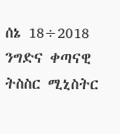ሰኔ 18÷2018
ንግድና ቀጣናዊ ትስስር ሚኒስትር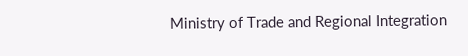Ministry of Trade and Regional Integration